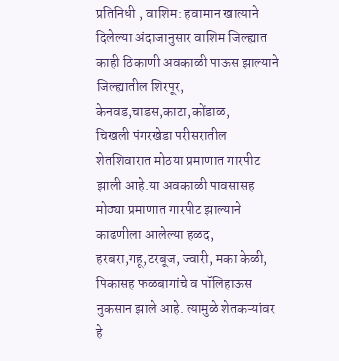प्रतिनिधी , वाशिम: हवामान खात्याने दिलेल्या अंदाजानुसार वाशिम जिल्ह्यात काही ठिकाणी अवकाळी पाऊस झाल्याने जिल्ह्यातील शिरपूर, केनवड,चाडस,काटा,कोंडाळ,
चिखली पंगरखेडा परीसरातील शेतशिवारात मोठया प्रमाणात गारपीट झाली आहे.या अवकाळी पावसासह मोठ्या प्रमाणात गारपीट झाल्याने काढणीला आलेल्या हळद, हरबरा,गहू,टरबूज, ज्वारी, मका केळी, पिकासह फळबागांचे व पॉलिहाऊस नुकसान झाले आहे. त्यामुळे शेतकऱ्यांवर हे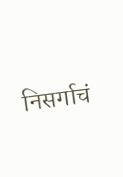निसर्गाचं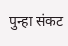पुन्हा संकट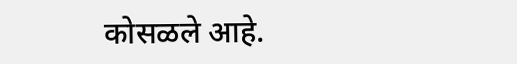कोसळले आहे.